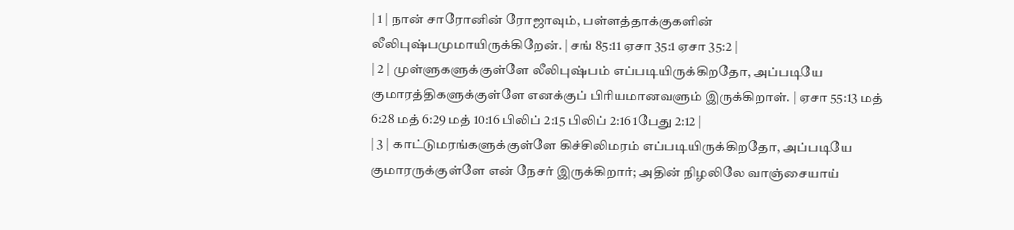| 1 | நான் சாரோனின் ரோஜாவும், பள்ளத்தாக்குகளின் லீலிபுஷ்பமுமாயிருக்கிறேன். | சங் 85:11 ஏசா 35:1 ஏசா 35:2 |
| 2 | முள்ளுகளுக்குள்ளே லீலிபுஷ்பம் எப்படியிருக்கிறதோ, அப்படியே குமாரத்திகளுக்குள்ளே எனக்குப் பிரியமானவளும் இருக்கிறாள். | ஏசா 55:13 மத் 6:28 மத் 6:29 மத் 10:16 பிலிப் 2:15 பிலிப் 2:16 1பேது 2:12 |
| 3 | காட்டுமரங்களுக்குள்ளே கிச்சிலிமரம் எப்படியிருக்கிறதோ, அப்படியே குமாரருக்குள்ளே என் நேசர் இருக்கிறார்; அதின் நிழலிலே வாஞ்சையாய்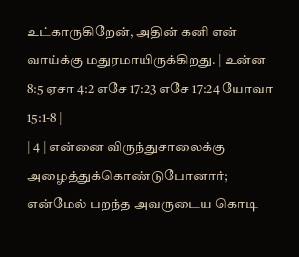உட்காருகிறேன், அதின் கனி என் வாய்க்கு மதுரமாயிருக்கிறது. | உன்ன 8:5 ஏசா 4:2 எசே 17:23 எசே 17:24 யோவா 15:1-8 |
| 4 | என்னை விருந்துசாலைக்கு அழைத்துக்கொண்டுபோனார்; என்மேல் பறந்த அவருடைய கொடி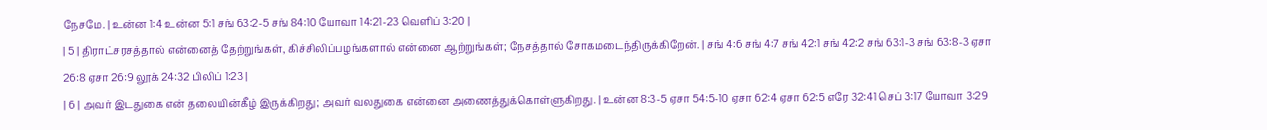நேசமே. | உன்ன 1:4 உன்ன 5:1 சங் 63:2-5 சங் 84:10 யோவா 14:21-23 வெளிப் 3:20 |
| 5 | திராட்சரசத்தால் என்னைத் தேற்றுங்கள், கிச்சிலிப்பழங்களால் என்னை ஆற்றுங்கள்; நேசத்தால் சோகமடைந்திருக்கிறேன். | சங் 4:6 சங் 4:7 சங் 42:1 சங் 42:2 சங் 63:1-3 சங் 63:8-3 ஏசா 26:8 ஏசா 26:9 லூக் 24:32 பிலிப் 1:23 |
| 6 | அவர் இடதுகை என் தலையின்கீழ் இருக்கிறது; அவர் வலதுகை என்னை அணைத்துக்கொள்ளுகிறது. | உன்ன 8:3-5 ஏசா 54:5-10 ஏசா 62:4 ஏசா 62:5 எரே 32:41 செப் 3:17 யோவா 3:29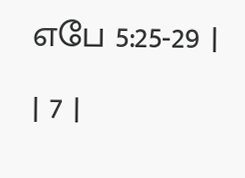எபே 5:25-29 |
| 7 |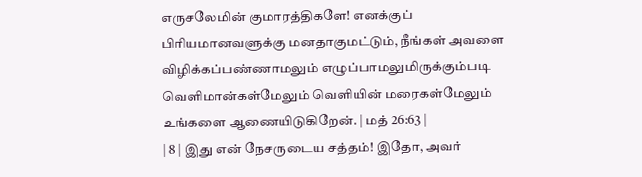எருசலேமின் குமாரத்திகளே! எனக்குப் பிரியமானவளுக்கு மனதாகுமட்டும், நீங்கள் அவளை விழிக்கப்பண்ணாமலும் எழுப்பாமலுமிருக்கும்படி வெளிமான்கள்மேலும் வெளியின் மரைகள்மேலும் உங்களை ஆணையிடுகிறேன். | மத் 26:63 |
| 8 | இது என் நேசருடைய சத்தம்! இதோ, அவர்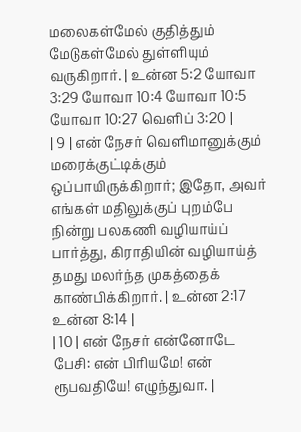மலைகள்மேல் குதித்தும் மேடுகள்மேல் துள்ளியும் வருகிறார். | உன்ன 5:2 யோவா 3:29 யோவா 10:4 யோவா 10:5 யோவா 10:27 வெளிப் 3:20 |
| 9 | என் நேசர் வெளிமானுக்கும் மரைக்குட்டிக்கும் ஒப்பாயிருக்கிறார்; இதோ, அவர் எங்கள் மதிலுக்குப் புறம்பே நின்று பலகணி வழியாய்ப் பார்த்து, கிராதியின் வழியாய்த் தமது மலர்ந்த முகத்தைக் காண்பிக்கிறார். | உன்ன 2:17 உன்ன 8:14 |
| 10 | என் நேசர் என்னோடே பேசி: என் பிரியமே! என் ரூபவதியே! எழுந்துவா. |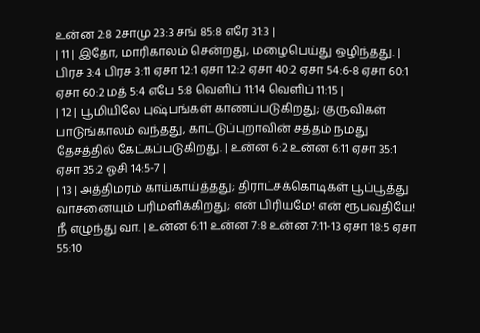உன்ன 2:8 2சாமு 23:3 சங் 85:8 எரே 31:3 |
| 11 | இதோ, மாரிகாலம் சென்றது, மழைபெய்து ஒழிந்தது. | பிரச 3:4 பிரச 3:11 ஏசா 12:1 ஏசா 12:2 ஏசா 40:2 ஏசா 54:6-8 ஏசா 60:1 ஏசா 60:2 மத் 5:4 எபே 5:8 வெளிப் 11:14 வெளிப் 11:15 |
| 12 | பூமியிலே புஷ்பங்கள் காணப்படுகிறது; குருவிகள் பாடுங்காலம் வந்தது, காட்டுப்புறாவின் சத்தம் நமது தேசத்தில் கேட்கப்படுகிறது. | உன்ன 6:2 உன்ன 6:11 ஏசா 35:1 ஏசா 35:2 ஓசி 14:5-7 |
| 13 | அத்திமரம் காய்காய்த்தது; திராட்சக்கொடிகள் பூப்பூத்து வாசனையும் பரிமளிக்கிறது; என் பிரியமே! என் ரூபவதியே! நீ எழுந்து வா. | உன்ன 6:11 உன்ன 7:8 உன்ன 7:11-13 ஏசா 18:5 ஏசா 55:10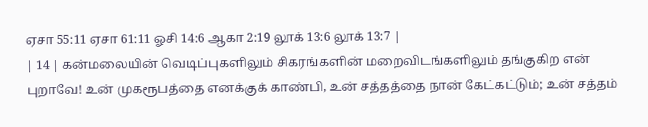ஏசா 55:11 ஏசா 61:11 ஓசி 14:6 ஆகா 2:19 லூக் 13:6 லூக் 13:7 |
| 14 | கன்மலையின் வெடிப்புகளிலும் சிகரங்களின் மறைவிடங்களிலும் தங்குகிற என் புறாவே! உன் முகரூபத்தை எனக்குக் காண்பி, உன் சத்தத்தை நான் கேட்கட்டும்; உன் சத்தம்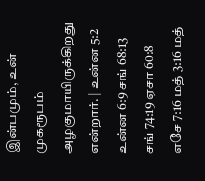இன்பமும், உன் முகரூபம் அழகுமாயிருக்கிறது என்றார். | உன்ன 5:2 உன்ன 6:9 சங் 68:13 சங் 74:19 ஏசா 60:8 எசே 7:16 மத் 3:16 மத்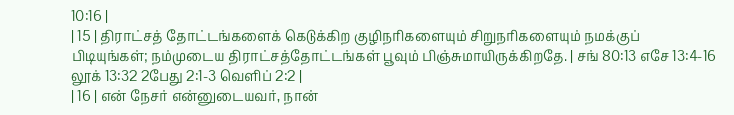10:16 |
| 15 | திராட்சத் தோட்டங்களைக் கெடுக்கிற குழிநரிகளையும் சிறுநரிகளையும் நமக்குப் பிடியுங்கள்; நம்முடைய திராட்சத்தோட்டங்கள் பூவும் பிஞ்சுமாயிருக்கிறதே. | சங் 80:13 எசே 13:4-16 லூக் 13:32 2பேது 2:1-3 வெளிப் 2:2 |
| 16 | என் நேசர் என்னுடையவர், நான்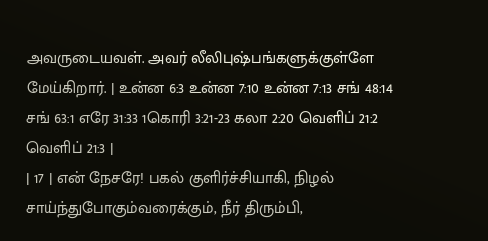அவருடையவள். அவர் லீலிபுஷ்பங்களுக்குள்ளே மேய்கிறார். | உன்ன 6:3 உன்ன 7:10 உன்ன 7:13 சங் 48:14 சங் 63:1 எரே 31:33 1கொரி 3:21-23 கலா 2:20 வெளிப் 21:2 வெளிப் 21:3 |
| 17 | என் நேசரே! பகல் குளிர்ச்சியாகி, நிழல் சாய்ந்துபோகும்வரைக்கும், நீர் திரும்பி,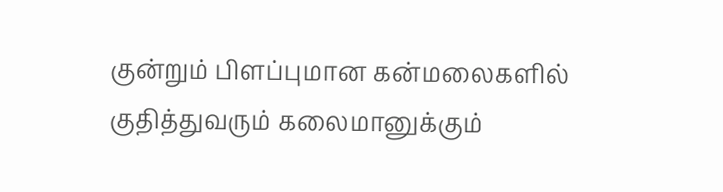குன்றும் பிளப்புமான கன்மலைகளில் குதித்துவரும் கலைமானுக்கும்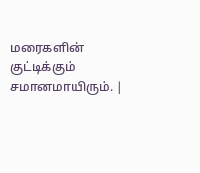மரைகளின் குட்டிக்கும் சமானமாயிரும். |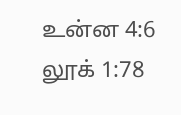உன்ன 4:6 லூக் 1:78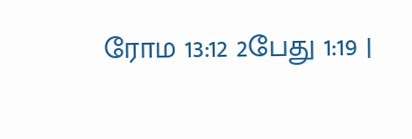ரோம 13:12 2பேது 1:19 |